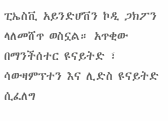ፒኤስቪ አይንድሆቨን ኮዲ ጋክፖን ላለመሸጥ ወስኗል። አጥቂው በማንችሰተር ዩናይትድ ፣ ሳውዛምፕተን እና ሊድስ ዩናይትድ ሲፈለግ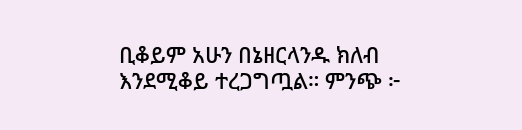ቢቆይም አሁን በኔዘርላንዱ ክለብ እንደሚቆይ ተረጋግጧል። ምንጭ ፦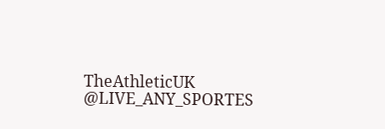TheAthleticUK @LIVE_ANY_SPORTES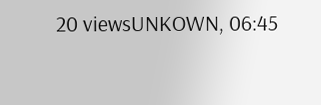20 viewsUNKOWN, 06:45